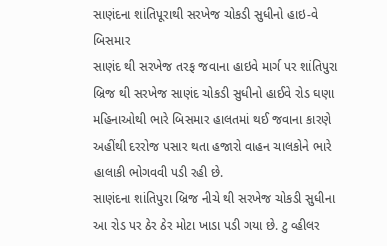સાણંદના શાંતિપૂરાથી સરખેજ ચોકડી સુધીનો હાઇ-વે બિસમાર
સાણંદ થી સરખેજ તરફ જવાના હાઇવે માર્ગ પર શાંતિપુરા બ્રિજ થી સરખેજ સાણંદ ચોકડી સુધીનો હાઈવે રોડ ઘણા મહિનાઓથી ભારે બિસમાર હાલતમાં થઈ જવાના કારણે અહીંથી દરરોજ પસાર થતા હજારો વાહન ચાલકોને ભારે હાલાકી ભોગવવી પડી રહી છે.
સાણંદના શાંતિપુરા બ્રિજ નીચે થી સરખેજ ચોકડી સુધીના આ રોડ પર ઠેર ઠેર મોટા ખાડા પડી ગયા છે. ટુ વ્હીલર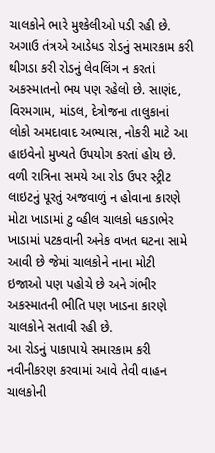ચાલકોને ભારે મુશ્કેલીઓ પડી રહી છે. અગાઉ તંત્રએ આડેધડ રોડનું સમારકામ કરી થીગડા કરી રોડનું લેવલિંગ ન કરતાં અકસ્માતનો ભય પણ રહેલો છે. સાણંદ, વિરમગામ, માંડલ, દેત્રોજના તાલુકાનાં લોકો અમદાવાદ અભ્યાસ, નોકરી માટે આ હાઇવેનો મુખ્યતે ઉપયોગ કરતાં હોય છે. વળી રાત્રિના સમયે આ રોડ ઉપર સ્ટ્રીટ લાઇટનું પૂરતું અજવાળું ન હોવાના કારણે મોટા ખાડામાં ટુ વ્હીલ ચાલકો ધકડાભેર ખાડામાં પટકવાની અનેક વખત ઘટના સામે આવી છે જેમાં ચાલકોને નાના મોટી ઇજાઓ પણ પહોચે છે અને ગંભીર અકસ્માતની ભીતિ પણ ખાડના કારણે ચાલકોને સતાવી રહી છે.
આ રોડનું પાકાપાયે સમારકામ કરી નવીનીકરણ કરવામાં આવે તેવી વાહન ચાલકોની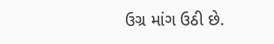ઉગ્ર માંગ ઉઠી છે.